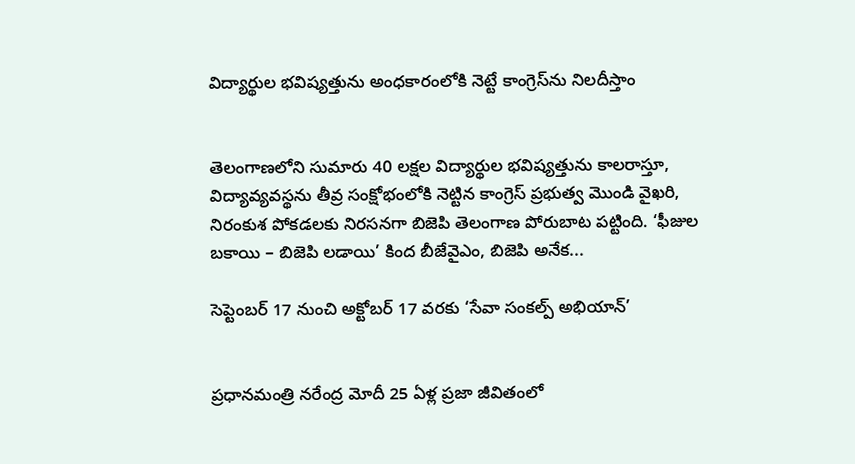విద్యార్థుల భవిష్యత్తును అంధకారంలోకి నెట్టే కాంగ్రెస్‌ను నిలదీస్తాం‌


తెలంగాణలోని సుమారు 40 లక్షల విద్యార్థుల భవిష్యత్తును కాలరాస్తూ, విద్యావ్యవస్థను తీవ్ర సంక్షోభంలోకి నెట్టిన కాంగ్రెస్ ప్రభుత్వ మొండి వైఖరి, నిరంకుశ పోకడలకు నిరసనగా బిజెపి తెలంగాణ పోరుబాట పట్టింది. ‘ఫీజుల బకాయి – బిజెపి లడాయి’ కింద బీజేవైఎం, బిజెపి అనేక...

సెప్టెంబర్ 17 నుంచి అక్టోబర్ 17 వరకు ‘సేవా సంకల్ప్ అభియాన్’


ప్రధానమంత్రి నరేంద్ర మోదీ 25 ఏళ్ల ప్రజా జీవితంలో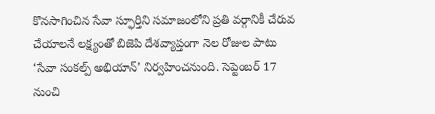కొనసాగించిన సేవా స్ఫూర్తిని సమాజంలోని ప్రతి వర్గానికీ చేరువ చేయాలనే లక్ష్యంతో బిజెపి దేశవ్యాప్తంగా నెల రోజుల పాటు ‘సేవా సంకల్ప్ అభియాన్’ నిర్వహించనుంది. సెప్టెంబర్ 17 నుంచి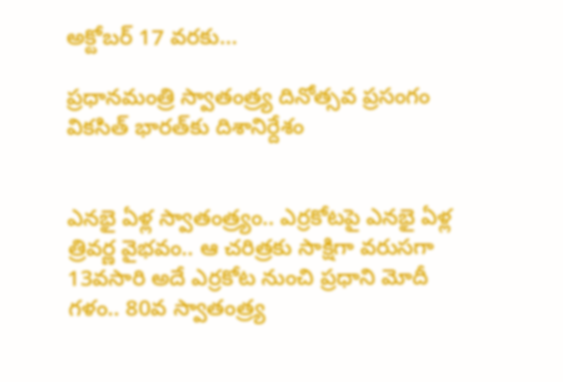అక్టోబర్ 17 వరకు...

ప్రధానమంత్రి స్వాతంత్ర్య దినోత్సవ ప్రసంగం వికసిత్ భారత్‌కు దిశానిర్దేశం


ఎనభై ఏళ్ల స్వాతంత్ర్యం.. ఎర్రకోటపై ఎనభై ఏళ్ల త్రివర్ణ వైభవం.. ఆ చరిత్రకు సాక్షిగా వరుసగా 13వసారి అదే ఎర్రకోట నుంచి ప్రధాని మోదీ గళం.. 80వ స్వాతంత్ర్య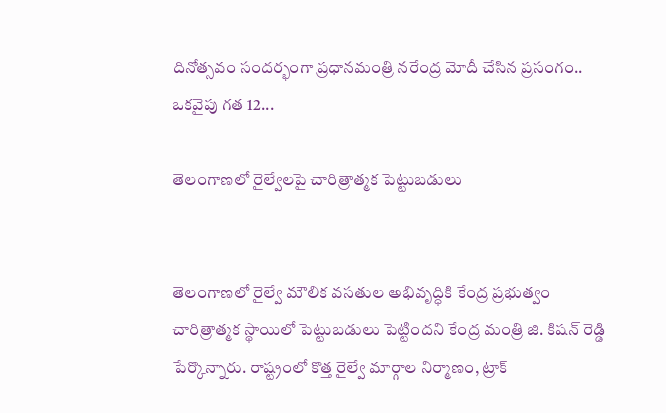దినోత్సవం సందర్భంగా ప్రధానమంత్రి నరేంద్ర మోదీ చేసిన ప్రసంగం.. ఒకవైపు గత 12...

తెలంగాణలో రైల్వేలపై చారిత్రాత్మక పెట్టుబడులు


తెలంగాణలో రైల్వే మౌలిక వసతుల అభివృద్ధికి కేంద్ర ప్రభుత్వం చారిత్రాత్మక స్థాయిలో పెట్టుబడులు పెట్టిందని కేంద్ర మంత్రి జి. కిషన్ రెడ్డి పేర్కొన్నారు. రాష్ట్రంలో కొత్త రైల్వే మార్గాల నిర్మాణం, ట్రాక్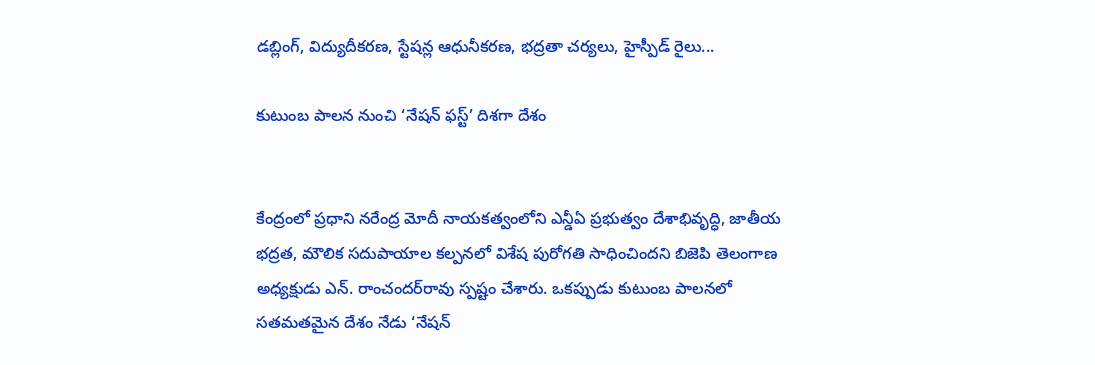డబ్లింగ్, విద్యుదీకరణ, స్టేషన్ల ఆధునీకరణ, భద్రతా చర్యలు, హైస్పీడ్ రైలు...

కుటుంబ పాలన నుంచి ‘నేషన్ ఫస్ట్’ దిశగా దేశం


కేంద్రంలో ప్రధాని నరేంద్ర మోదీ నాయకత్వంలోని ఎన్డీఏ ప్రభుత్వం దేశాభివృద్ధి, జాతీయ భద్రత, మౌలిక సదుపాయాల కల్పనలో విశేష పురోగతి సాధించిందని బిజెపి తెలంగాణ అధ్యక్షుడు ఎన్. రాంచందర్‌రావు స్పష్టం చేశారు. ఒకప్పుడు కుటుంబ పాలనలో సతమతమైన దేశం నేడు ‘నేషన్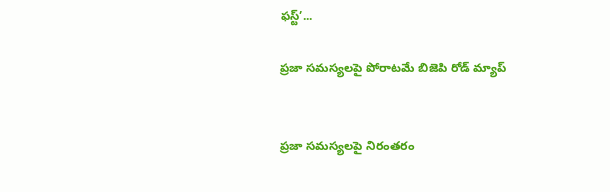ఫస్ట్’...

ప్రజా సమస్యలపై పోరాటమే బిజెపి రోడ్ మ్యాప్


ప్రజా సమస్యలపై నిరంతరం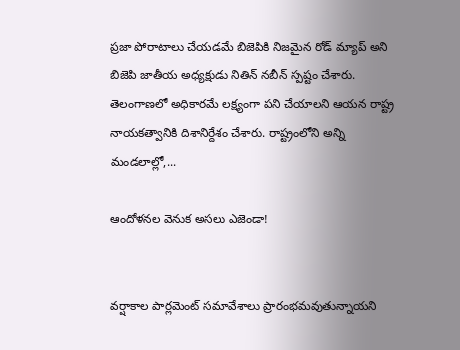ప్రజా పోరాటాలు చేయడమే బిజెపికి నిజమైన రోడ్ మ్యాప్ అని బిజెపి జాతీయ అధ్యక్షుడు నితిన్ నబీన్ స్పష్టం చేశారు. తెలంగాణలో అధికారమే లక్ష్యంగా పని చేయాలని ఆయన రాష్ట్ర నాయకత్వానికి దిశానిర్దేశం చేశారు. రాష్ట్రంలోని అన్ని మండలాల్లో,...

ఆందోళనల వెనుక అసలు ఎజెండా!


వర్షాకాల పార్లమెంట్ సమావేశాలు ప్రారంభమవుతున్నాయని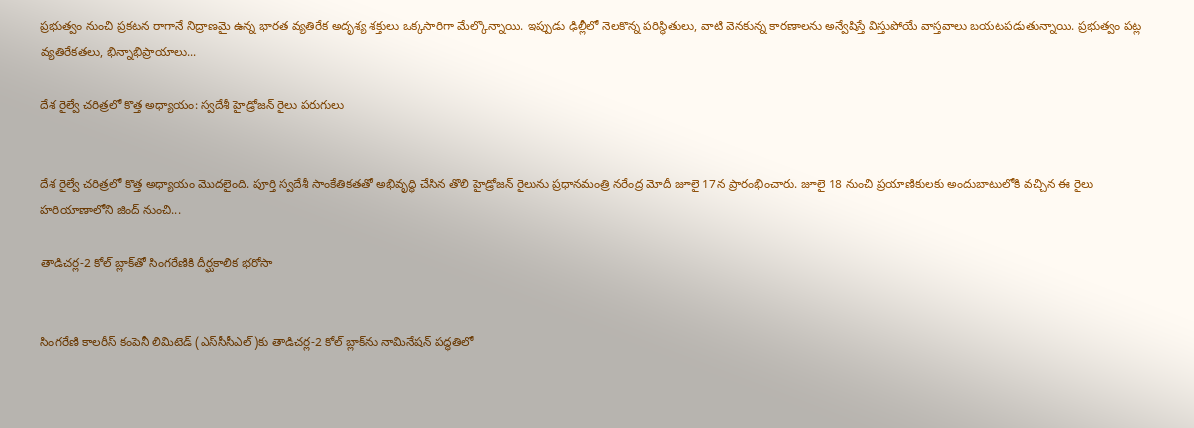ప్రభుత్వం నుంచి ప్రకటన రాగానే నిద్రాణమై ఉన్న భారత వ్యతిరేక అదృశ్య శక్తులు ఒక్కసారిగా మేల్కొన్నాయి. ఇప్పుడు ఢిల్లీలో నెలకొన్న పరిస్థితులు, వాటి వెనకున్న కారణాలను అన్వేషిస్తే విస్తుపోయే వాస్తవాలు బయటపడుతున్నాయి. ప్రభుత్వం పట్ల వ్యతిరేకతలు, భిన్నాభిప్రాయాలు...

దేశ రైల్వే చరిత్రలో కొత్త అధ్యాయం: స్వదేశీ హైడ్రోజన్ రైలు పరుగులు


దేశ రైల్వే చరిత్రలో కొత్త అధ్యాయం మొదలైంది. పూర్తి స్వదేశీ సాంకేతికతతో అభివృద్ధి చేసిన తొలి హైడ్రోజన్ రైలును ప్రధానమంత్రి నరేంద్ర మోదీ జూలై 17న ప్రారంభించారు. జూలై 18 నుంచి ప్రయాణికులకు అందుబాటులోకి వచ్చిన ఈ రైలు హరియాణాలోని జింద్ నుంచి...

తాడిచర్ల-2 కోల్ బ్లాక్‌తో సింగరేణికి దీర్ఘకాలిక భరోసా


సింగరేణి కాలరీస్ కంపెనీ లిమిటెడ్ (ఎస్‌సీసీఎల్)కు తాడిచర్ల-2 కోల్ బ్లాక్‌ను నామినేషన్ పద్ధతిలో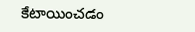కేటాయించడం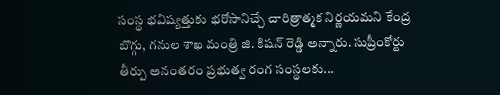సంస్థ భవిష్యత్తుకు భరోసానిచ్చే చారిత్రాత్మక నిర్ణయమని కేంద్ర బొగ్గు, గనుల శాఖ మంత్రి జి. కిషన్ రెడ్డి అన్నారు. సుప్రీంకోర్టు తీర్పు అనంతరం ప్రభుత్వ రంగ సంస్థలకు...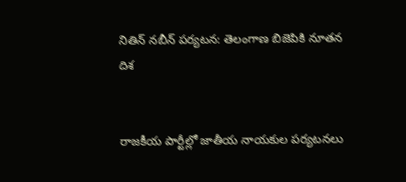నితిన్ నబీన్ పర్యటన: తెలంగాణ బిజెపికి నూతన దిశ


రాజకీయ పార్టీల్లో జాతీయ నాయకుల పర్యటనలు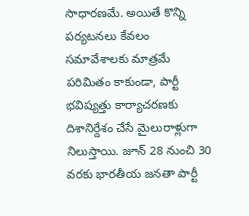సాధారణమే. అయితే కొన్ని పర్యటనలు కేవలం సమావేశాలకు మాత్రమే పరిమితం కాకుండా, పార్టీ భవిష్యత్తు కార్యాచరణకు దిశానిర్దేశం చేసే మైలురాళ్లుగా నిలుస్తాయి. జూన్ 28 నుంచి 30 వరకు భారతీయ జనతా పార్టీ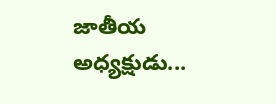జాతీయ అధ్యక్షుడు...